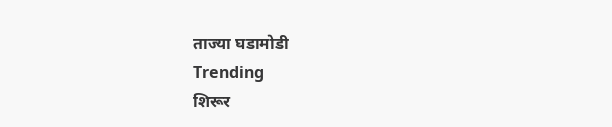ताज्या घडामोडी
Trending
शिरूर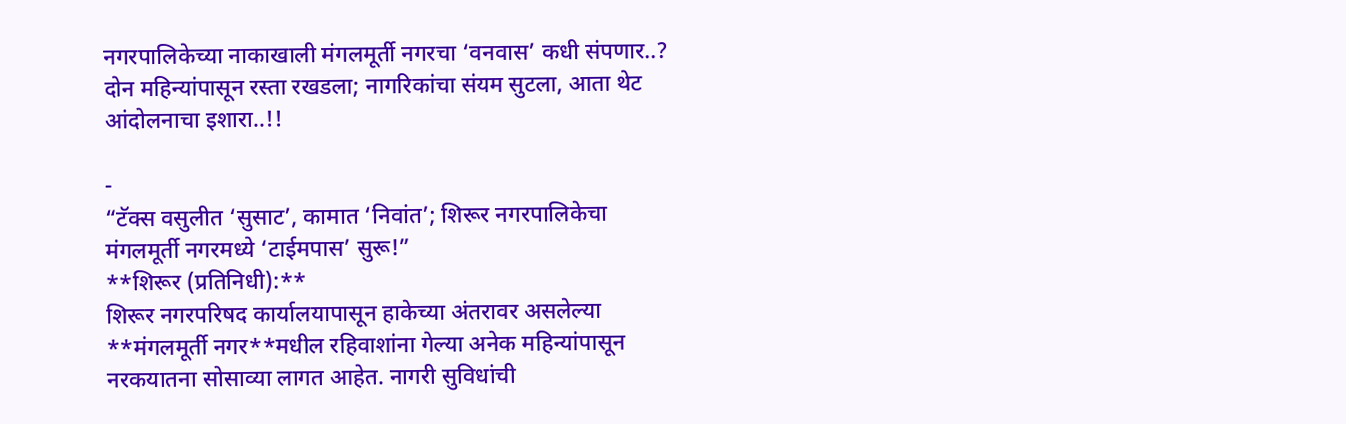नगरपालिकेच्या नाकाखाली मंगलमूर्ती नगरचा ‘वनवास’ कधी संपणार..?
दोन महिन्यांपासून रस्ता रखडला; नागरिकांचा संयम सुटला, आता थेट आंदोलनाचा इशारा..!!

-
“टॅक्स वसुलीत ‘सुसाट’, कामात ‘निवांत’; शिरूर नगरपालिकेचा मंगलमूर्ती नगरमध्ये ‘टाईमपास’ सुरू!”
**शिरूर (प्रतिनिधी):**
शिरूर नगरपरिषद कार्यालयापासून हाकेच्या अंतरावर असलेल्या **मंगलमूर्ती नगर**मधील रहिवाशांना गेल्या अनेक महिन्यांपासून नरकयातना सोसाव्या लागत आहेत. नागरी सुविधांची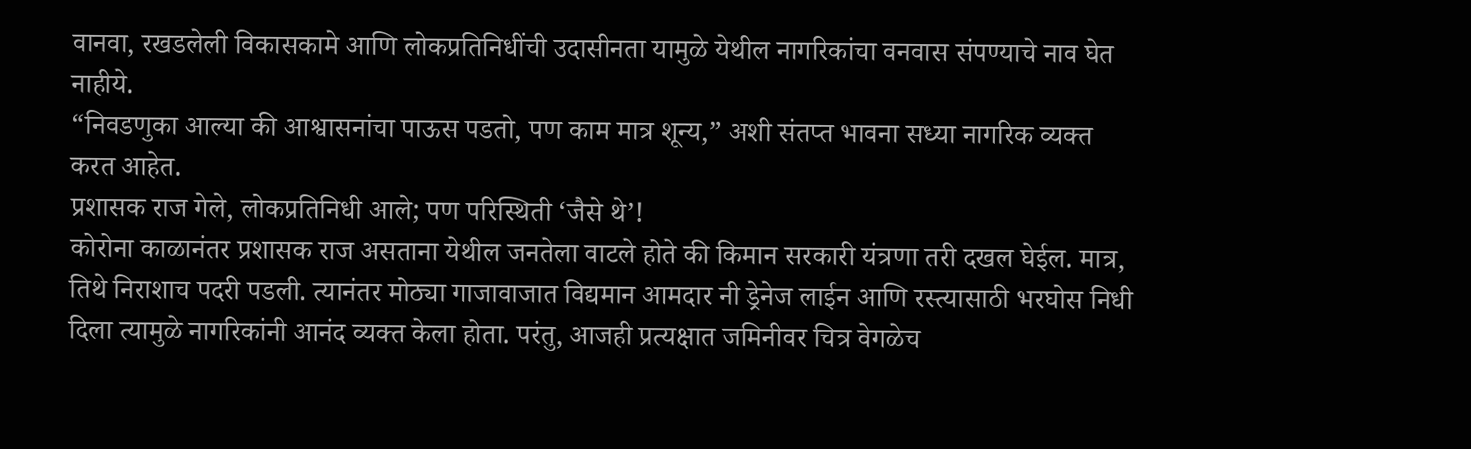वानवा, रखडलेली विकासकामे आणि लोकप्रतिनिधींची उदासीनता यामुळे येथील नागरिकांचा वनवास संपण्याचे नाव घेत नाहीये.
“निवडणुका आल्या की आश्वासनांचा पाऊस पडतो, पण काम मात्र शून्य,” अशी संतप्त भावना सध्या नागरिक व्यक्त करत आहेत.
प्रशासक राज गेले, लोकप्रतिनिधी आले; पण परिस्थिती ‘जैसे थे’!
कोरोना काळानंतर प्रशासक राज असताना येथील जनतेला वाटले होते की किमान सरकारी यंत्रणा तरी दखल घेईल. मात्र, तिथे निराशाच पदरी पडली. त्यानंतर मोठ्या गाजावाजात विद्यमान आमदार नी ड्रेनेज लाईन आणि रस्त्यासाठी भरघोस निधी दिला त्यामुळे नागरिकांनी आनंद व्यक्त केला होता. परंतु, आजही प्रत्यक्षात जमिनीवर चित्र वेगळेच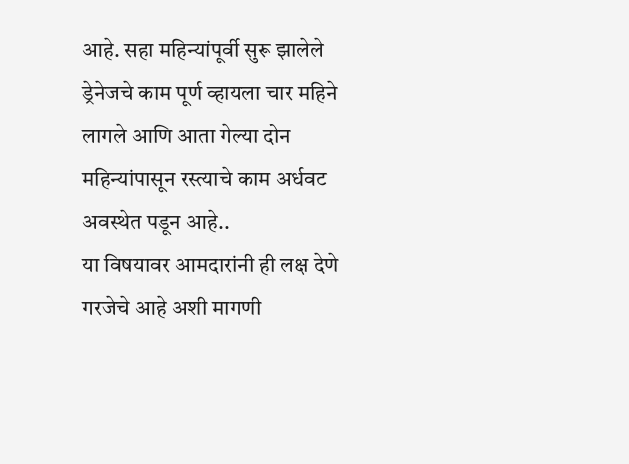आहे. सहा महिन्यांपूर्वी सुरू झालेले ड्रेनेजचे काम पूर्ण व्हायला चार महिने लागले आणि आता गेल्या दोन महिन्यांपासून रस्त्याचे काम अर्धवट अवस्थेत पडून आहे..
या विषयावर आमदारांनी ही लक्ष देणे गरजेचे आहे अशी मागणी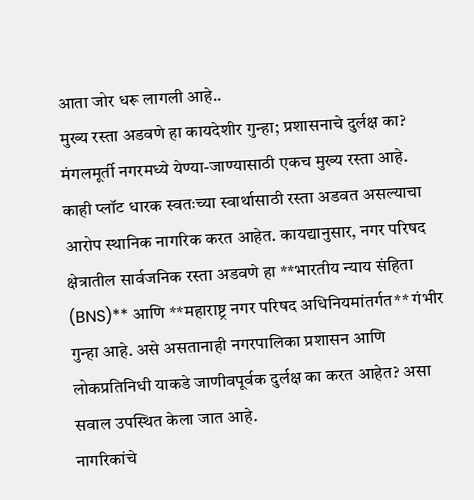आता जोर धरू लागली आहे..
मुख्य रस्ता अडवणे हा कायदेशीर गुन्हा; प्रशासनाचे दुर्लक्ष का?
मंगलमूर्ती नगरमध्ये येण्या-जाण्यासाठी एकच मुख्य रस्ता आहे. काही प्लॉट धारक स्वतःच्या स्वार्थासाठी रस्ता अडवत असल्याचा आरोप स्थानिक नागरिक करत आहेत. कायद्यानुसार, नगर परिषद क्षेत्रातील सार्वजनिक रस्ता अडवणे हा **भारतीय न्याय संहिता (BNS)** आणि **महाराष्ट्र नगर परिषद अधिनियमांतर्गत** गंभीर गुन्हा आहे. असे असतानाही नगरपालिका प्रशासन आणि लोकप्रतिनिधी याकडे जाणीवपूर्वक दुर्लक्ष का करत आहेत? असा सवाल उपस्थित केला जात आहे.
नागरिकांचे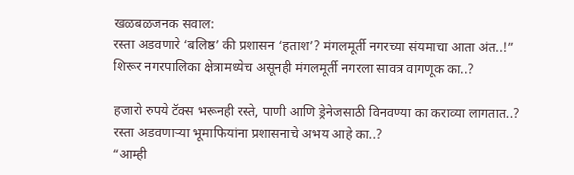खळबळजनक सवाल:
रस्ता अडवणारे ‘बलिष्ठ’ की प्रशासन ‘हताश’? मंगलमूर्ती नगरच्या संयमाचा आता अंत..!”
शिरूर नगरपालिका क्षेत्रामध्येच असूनही मंगलमूर्ती नगरला सावत्र वागणूक का..?

हजारो रुपये टॅक्स भरूनही रस्ते, पाणी आणि ड्रेनेजसाठी विनवण्या का कराव्या लागतात..?
रस्ता अडवणाऱ्या भूमाफियांना प्रशासनाचे अभय आहे का..?
“आम्ही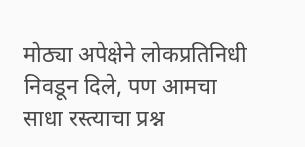मोठ्या अपेक्षेने लोकप्रतिनिधी निवडून दिले, पण आमचा साधा रस्त्याचा प्रश्न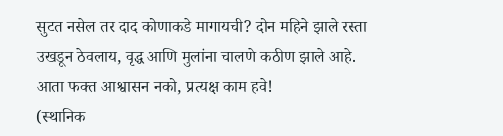सुटत नसेल तर दाद कोणाकडे मागायची? दोन महिने झाले रस्ता उखडून ठेवलाय, वृद्ध आणि मुलांना चालणे कठीण झाले आहे. आता फक्त आश्वासन नको, प्रत्यक्ष काम हवे!
(स्थानिक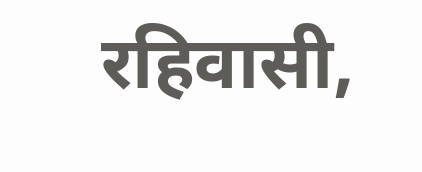रहिवासी,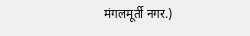मंगलमूर्ती नगर.)